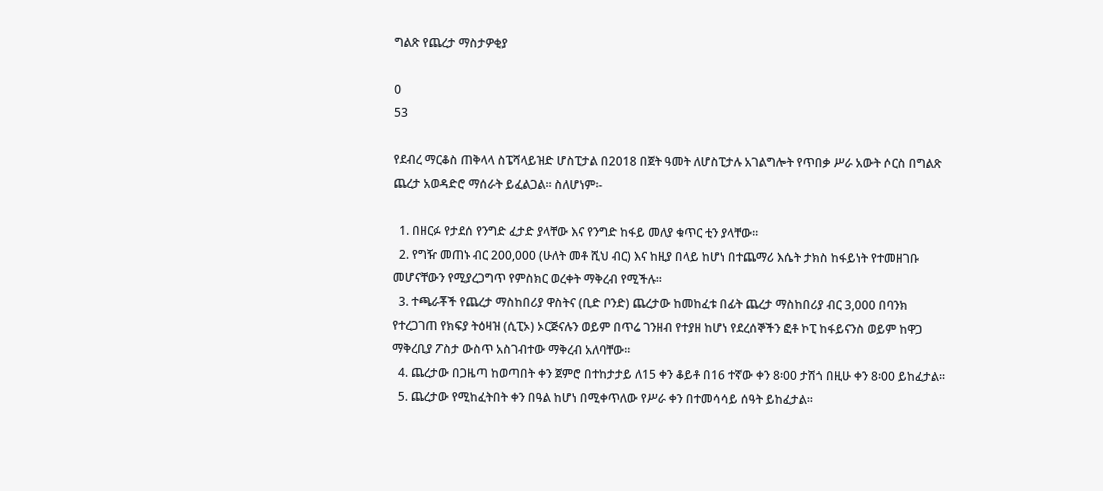ግልጽ የጨረታ ማስታዎቂያ

0
53

የደብረ ማርቆስ ጠቅላላ ስፔሻላይዝድ ሆስፒታል በ2018 በጀት ዓመት ለሆስፒታሉ አገልግሎት የጥበቃ ሥራ አውት ሶርስ በግልጽ ጨረታ አወዳድሮ ማሰራት ይፈልጋል፡፡ ስለሆነም፡-

  1. በዘርፉ የታደሰ የንግድ ፈታድ ያላቸው እና የንግድ ከፋይ መለያ ቁጥር ቲን ያላቸው፡፡
  2. የግዥ መጠኑ ብር 200,000 (ሁለት መቶ ሺህ ብር) እና ከዚያ በላይ ከሆነ በተጨማሪ እሴት ታክስ ከፋይነት የተመዘገቡ መሆናቸውን የሚያረጋግጥ የምስክር ወረቀት ማቅረብ የሚችሉ፡፡
  3. ተጫራቾች የጨረታ ማስከበሪያ ዋስትና (ቢድ ቦንድ) ጨረታው ከመከፈቱ በፊት ጨረታ ማስከበሪያ ብር 3,000 በባንክ የተረጋገጠ የክፍያ ትዕዛዝ (ሲፒኦ) ኦርጅናሉን ወይም በጥሬ ገንዘብ የተያዘ ከሆነ የደረሰኞችን ፎቶ ኮፒ ከፋይናንስ ወይም ከዋጋ ማቅረቢያ ፖስታ ውስጥ አስገብተው ማቅረብ አለባቸው፡፡
  4. ጨረታው በጋዜጣ ከወጣበት ቀን ጀምሮ በተከታታይ ለ15 ቀን ቆይቶ በ16 ተኛው ቀን 8፡00 ታሽጎ በዚሁ ቀን 8፡00 ይከፈታል፡፡
  5. ጨረታው የሚከፈትበት ቀን በዓል ከሆነ በሚቀጥለው የሥራ ቀን በተመሳሳይ ሰዓት ይከፈታል፡፡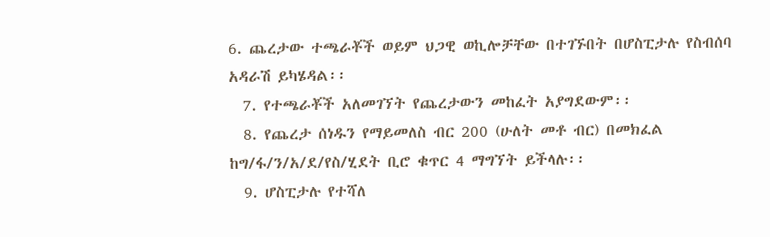6. ጨረታው ተጫራቾች ወይም ህጋዊ ወኪሎቻቸው በተገኙበት በሆስፒታሉ የስብሰባ አዳራሽ ይካሄዳል፡፡
  7. የተጫራቾች አለመገኘት የጨረታውን መከፈት አያግደውም፡፡
  8. የጨረታ ሰነዱን የማይመለስ ብር 200 (ሁለት መቶ ብር) በመክፈል ከግ/ፋ/ን/አ/ደ/የስ/ሂደት ቢሮ ቁጥር 4 ማግኘት ይችላሉ፡፡
  9. ሆስፒታሉ የተሻለ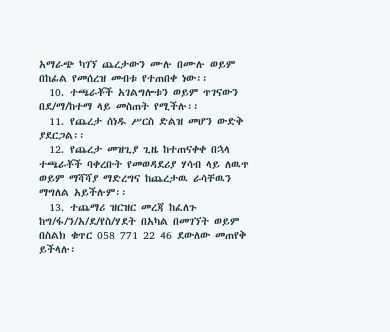አማራጭ ካገኘ ጨረታውን ሙሉ በሙሉ ወይም በከፊል የመሰረዝ መብቱ የተጠበቀ ነው፡፡
  10. ተጫራቾች አገልግሎቱን ወይም ጥገናውን በደ/ማ/ከተማ ላይ መስጠት የሚችሉ፡፡
  11. የጨረታ ሰነዱ ሥርስ ድልዝ መሆን ውድቅ ያደርጋል፡፡
  12. የጨረታ መዝጊያ ጊዜ ከተጠናቀቀ በኋላ ተጫራቾች ባቀረቡት የመወዳደሪያ ሃሳብ ላይ ለዉጥ ወይም ማሻሻያ ማድረግና ከጨረታዉ ራሳቸዉን ማግለል አይችሉም፡፡
  13. ተጨማሪ ዝርዝር መረጃ ከፈለጉ ከግ/ፋ/ን/አ/ደ/የስ/ሃደት በአካል በመገኘት ወይም በስልክ ቁጥር 058 771 22 46 ደውለው መጠየቅ ይችላሉ፡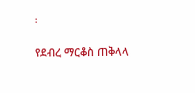፡

የደብረ ማርቆስ ጠቅላላ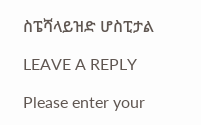ስፔሻላይዝድ ሆስፒታል

LEAVE A REPLY

Please enter your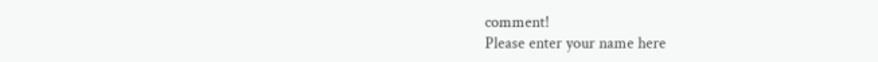comment!
Please enter your name here